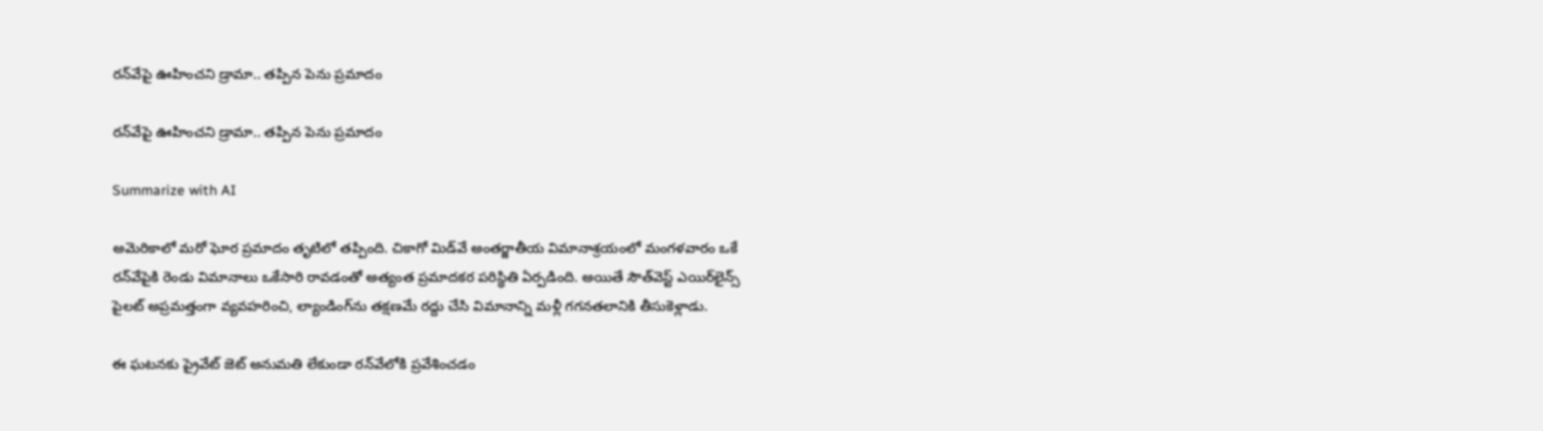రన్‌వేపై ఊహించని డ్రామా.. త‌ప్పిన పెను ప్ర‌మాదం

రన్‌వేపై ఊహించని డ్రామా.. త‌ప్పిన పెను ప్ర‌మాదం

Summarize with AI

అమెరికాలో మరో ఘోర ప్ర‌మాదం తృటిలో తప్పింది. చికాగో మిడ్‌వే అంతర్జాతీయ విమానాశ్రయంలో మంగళవారం ఒకే రన్‌వేపైకి రెండు విమానాలు ఒకేసారి రావ‌డంతో అత్యంత ప్రమాదకర పరిస్థితి ఏర్పడింది. అయితే సౌత్‌వెస్ట్ ఎయిర్‌లైన్స్ పైలట్ అప్రమత్తంగా వ్యవహరించి, ల్యాండింగ్‌ను తక్షణమే రద్దు చేసి విమానాన్ని మళ్లీ గగనతలానికి తీసుకెళ్లాడు.

ఈ ఘటనకు ప్రైవేట్ జెట్ అనుమతి లేకుండా రన్‌వేలోకి ప్రవేశించడం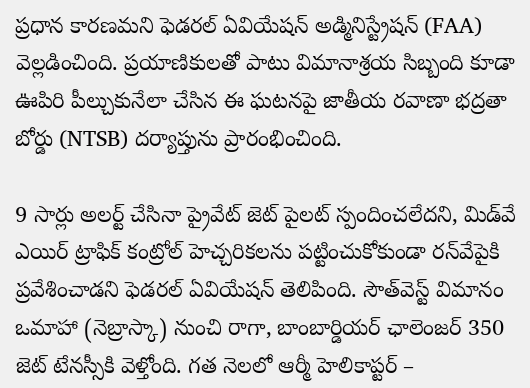ప్రధాన కారణమ‌ని ఫెడరల్ ఏవియేషన్ అడ్మినిస్ట్రేషన్ (FAA) వెల్లడించింది. ప్రయాణికులతో పాటు విమానాశ్రయ సిబ్బంది కూడా ఊపిరి పీల్చుకునేలా చేసిన ఈ ఘటనపై జాతీయ రవాణా భద్రతా బోర్డు (NTSB) దర్యాప్తును ప్రారంభించింది.

9 సార్లు అలర్ట్ చేసినా ప్రైవేట్ జెట్ పైలట్ స్పందించలేదని, మిడ్‌వే ఎయిర్ ట్రాఫిక్ కంట్రోల్ హెచ్చరికలను పట్టించుకోకుండా రన్‌వేపైకి ప్రవేశించాడని ఫెడ‌ర‌ల్ ఏవియేష‌న్ తెలిపింది. సౌత్‌వెస్ట్ విమానం ఒమాహా (నెబ్రాస్కా) నుంచి రాగా, బాంబార్డియర్ ఛాలెంజర్ 350 జెట్ టేనస్సీకి వెళ్తోంది. గత నెలలో ఆర్మీ హెలికాప్టర్ –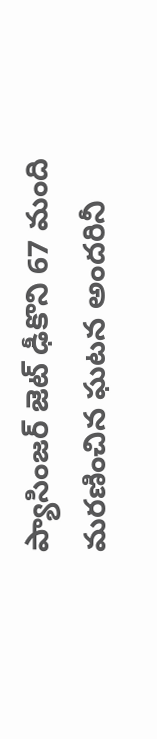ప్యాసింజర్ జెట్ ఢీకొని 67 మంది మరణించిన ఘటన అందరినీ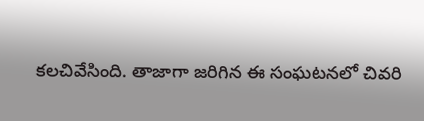కలచివేసింది. తాజాగా జరిగిన ఈ సంఘటనలో చివరి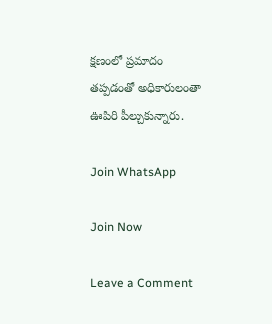క్షణంలో ప్రమాదం తప్పడంతో అధికారులంతా ఊపిరి పీల్చుకున్నారు.

Join WhatsApp

Join Now

Leave a Comment